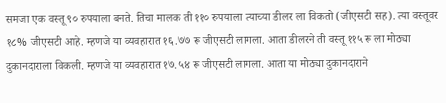समजा एक वस्तू ९० रुपयाला बनते. तिचा मालक ती ११० रुपयाला त्याच्या डीलर ला विकतो (जीएसटी सह). त्या वस्तूवर १८% जीएसटी आहे. म्हणजे या व्यवहारात १६.७७ रू जीएसटी लागला. आता डीलरने ती वस्तू ११५ रू ला मोठ्या दुकानदाराला विकली. म्हणजे या व्यवहारात १७.५४ रू जीएसटी लागला. आता या मोठ्या दुकानदाराने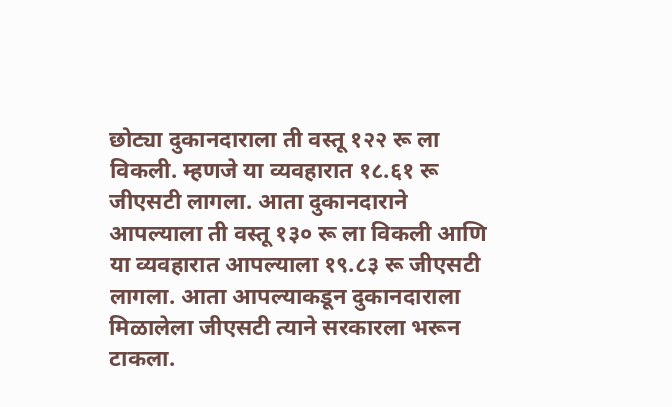छोट्या दुकानदाराला ती वस्तू १२२ रू ला विकली. म्हणजे या व्यवहारात १८.६१ रू जीएसटी लागला. आता दुकानदाराने आपल्याला ती वस्तू १३० रू ला विकली आणि या व्यवहारात आपल्याला १९.८३ रू जीएसटी लागला. आता आपल्याकडून दुकानदाराला मिळालेला जीएसटी त्याने सरकारला भरून टाकला.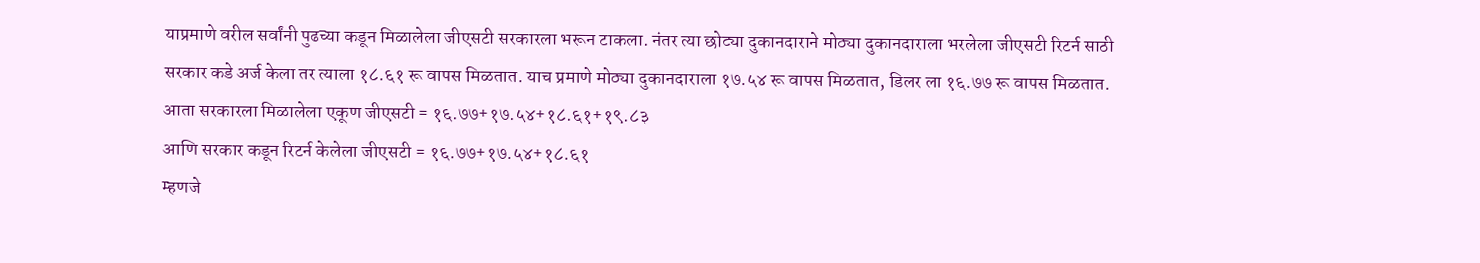याप्रमाणे वरील सर्वांनी पुढच्या कडून मिळालेला जीएसटी सरकारला भरून टाकला. नंतर त्या छोट्या दुकानदाराने मोठ्या दुकानदाराला भरलेला जीएसटी रिटर्न साठी सरकार कडे अर्ज केला तर त्याला १८.६१ रू वापस मिळतात. याच प्रमाणे मोठ्या दुकानदाराला १७.५४ रू वापस मिळतात, डिलर ला १६.७७ रू वापस मिळतात.
आता सरकारला मिळालेला एकूण जीएसटी = १६.७७+१७.५४+१८.६१+१९.८३
आणि सरकार कडून रिटर्न केलेला जीएसटी = १६.७७+१७.५४+१८.६१
म्हणजे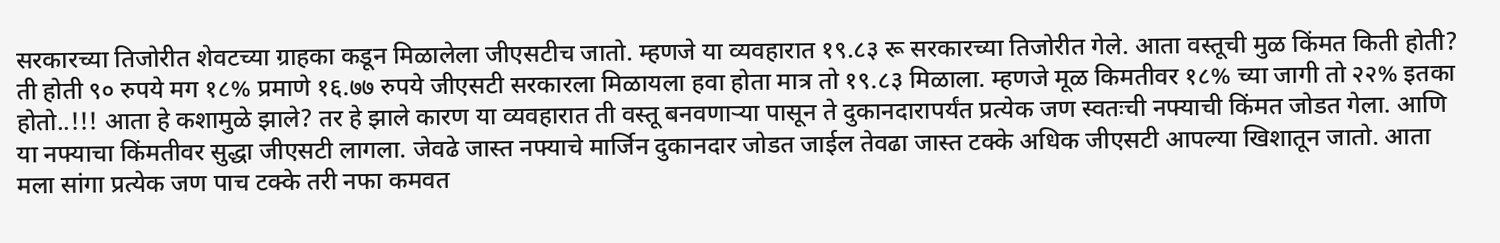सरकारच्या तिजोरीत शेवटच्या ग्राहका कडून मिळालेला जीएसटीच जातो. म्हणजे या व्यवहारात १९.८३ रू सरकारच्या तिजोरीत गेले. आता वस्तूची मुळ किंमत किती होती? ती होती ९० रुपये मग १८% प्रमाणे १६.७७ रुपये जीएसटी सरकारला मिळायला हवा होता मात्र तो १९.८३ मिळाला. म्हणजे मूळ किमतीवर १८% च्या जागी तो २२% इतका होतो..!!! आता हे कशामुळे झाले? तर हे झाले कारण या व्यवहारात ती वस्तू बनवणाऱ्या पासून ते दुकानदारापर्यंत प्रत्येक जण स्वतःची नफ्याची किंमत जोडत गेला. आणि या नफ्याचा किंमतीवर सुद्धा जीएसटी लागला. जेवढे जास्त नफ्याचे मार्जिन दुकानदार जोडत जाईल तेवढा जास्त टक्के अधिक जीएसटी आपल्या खिशातून जातो. आता मला सांगा प्रत्येक जण पाच टक्के तरी नफा कमवत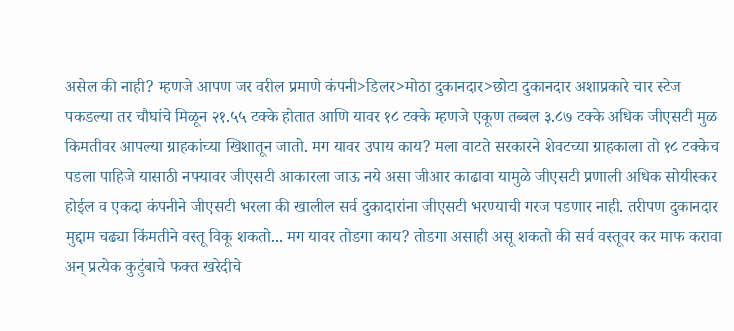असेल की नाही? म्हणजे आपण जर वरील प्रमाणे कंपनी>डिलर>मोठा दुकानदार>छोटा दुकानदार अशाप्रकारे चार स्टेज पकडल्या तर चौघांचे मिळून २१.५५ टक्के होतात आणि यावर १८ टक्के म्हणजे एकूण तब्बल ३.८७ टक्के अधिक जीएसटी मुळ किमतीवर आपल्या ग्राहकांच्या खिशातून जातो. मग यावर उपाय काय? मला वाटते सरकारने शेवटच्या ग्राहकाला तो १८ टक्केच पडला पाहिजे यासाठी नफ्यावर जीएसटी आकारला जाऊ नये असा जीआर काढावा यामुळे जीएसटी प्रणाली अधिक सोयीस्कर होईल व एकदा कंपनीने जीएसटी भरला की खालील सर्व दुकादारांना जीएसटी भरण्याची गरज पडणार नाही. तरीपण दुकानदार मुद्दाम चढ्या किंमतीने वस्तू विकू शकतो... मग यावर तोडगा काय? तोडगा असाही असू शकतो की सर्व वस्तूवर कर माफ करावा अन् प्रत्येक कुटुंबाचे फक्त खरेदीचे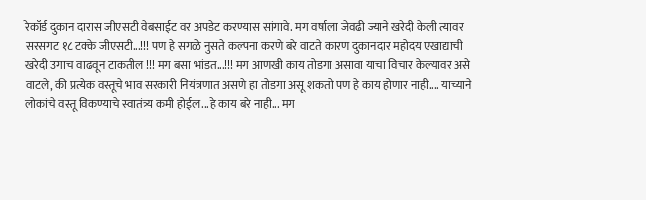रेकॉर्ड दुकान दारास जीएसटी वेबसाईट वर अपडेट करण्यास सांगावे. मग वर्षाला जेवढी ज्याने खरेदी केली त्यावर सरसगट १८ टक्के जीएसटी...!!! पण हे सगळे नुसते कल्पना करणे बरे वाटते कारण दुकानदार महोदय एखाद्याची खरेदी उगाच वाढवून टाकतील !!! मग बसा भांडत...!!! मग आणखी काय तोडगा असावा याचा विचार केल्यावर असे वाटले, की प्रत्येक वस्तूचे भाव सरकारी नियंत्रणात असणे हा तोडगा असू शकतो पण हे काय होणार नाही.... याच्याने लोकांचे वस्तू विकण्याचे स्वातंत्र्य कमी होईल...हे काय बरे नाही... मग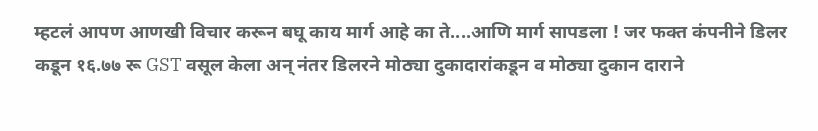म्हटलं आपण आणखी विचार करून बघू काय मार्ग आहे का ते....आणि मार्ग सापडला ! जर फक्त कंपनीने डिलर कडून १६.७७ रू GST वसूल केला अन् नंतर डिलरने मोठ्या दुकादारांकडून व मोठ्या दुकान दाराने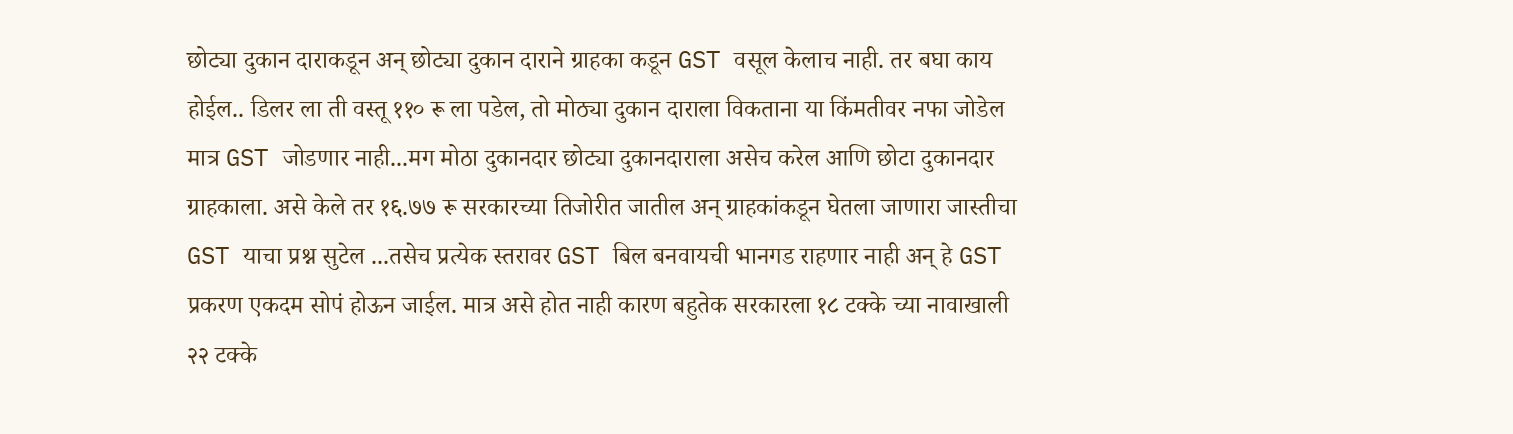छोट्या दुकान दाराकडून अन् छोट्या दुकान दाराने ग्राहका कडून GST वसूल केलाच नाही. तर बघा काय होईल.. डिलर ला ती वस्तू ११० रू ला पडेल, तो मोठ्या दुकान दाराला विकताना या किंमतीवर नफा जोडेल मात्र GST जोडणार नाही...मग मोठा दुकानदार छोट्या दुकानदाराला असेच करेल आणि छोटा दुकानदार ग्राहकाला. असे केले तर १६.७७ रू सरकारच्या तिजोरीत जातील अन् ग्राहकांकडून घेतला जाणारा जास्तीचा GST याचा प्रश्न सुटेल ...तसेच प्रत्येक स्तरावर GST बिल बनवायची भानगड राहणार नाही अन् हे GST प्रकरण एकदम सोपं होऊन जाईल. मात्र असे होत नाही कारण बहुतेक सरकारला १८ टक्के च्या नावाखाली २२ टक्के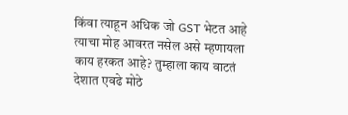किंवा त्याहून अधिक जो GST भेटत आहे त्याचा मोह आवरत नसेल असे म्हणायला काय हरकत आहे? तुम्हाला काय वाटतं देशात एवढे मोठे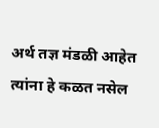अर्थ तज्ञ मंडळी आहेत त्यांना हे कळत नसेल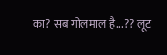का? सब गोलमाल है...?? लूट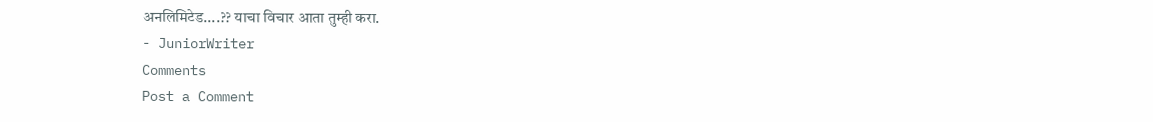अनलिमिटेड....?? याचा विचार आता तुम्ही करा.
- JuniorWriter
Comments
Post a Comment